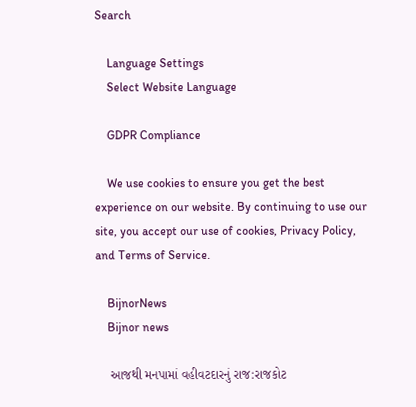Search

    Language Settings
    Select Website Language

    GDPR Compliance

    We use cookies to ensure you get the best experience on our website. By continuing to use our site, you accept our use of cookies, Privacy Policy, and Terms of Service.

    BijnorNews
    Bijnor news

    આજથી મનપામાં વહીવટદારનું રાજ:રાજકોટ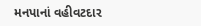મનપાનાં વહીવટદાર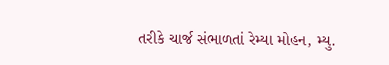તરીકે ચાર્જ સંભાળતાં રેમ્યા મોહન, મ્યુ.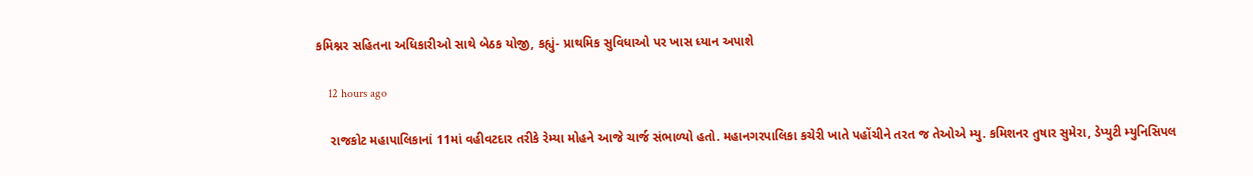કમિશ્નર સહિતના અધિકારીઓ સાથે બેઠક યોજી, કહ્યું- પ્રાથમિક સુવિધાઓ પર ખાસ ધ્યાન અપાશે

    12 hours ago

    રાજકોટ મહાપાલિકાનાં 11માં વહીવટદાર તરીકે રેમ્યા મોહને આજે ચાર્જ સંભાળ્યો હતો. મહાનગરપાલિકા કચેરી ખાતે પહોંચીને તરત જ તેઓએ મ્યુ. કમિશનર તુષાર સુમેરા, ડેપ્યુટી મ્યુનિસિપલ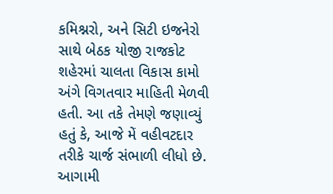કમિશ્નરો, અને સિટી ઇજનેરો સાથે બેઠક યોજી રાજકોટ શહેરમાં ચાલતા વિકાસ કામો અંગે વિગતવાર માહિતી મેળવી હતી. આ તકે તેમણે જણાવ્યું હતું કે, આજે મેં વહીવટદાર તરીકે ચાર્જ સંભાળી લીધો છે. આગામી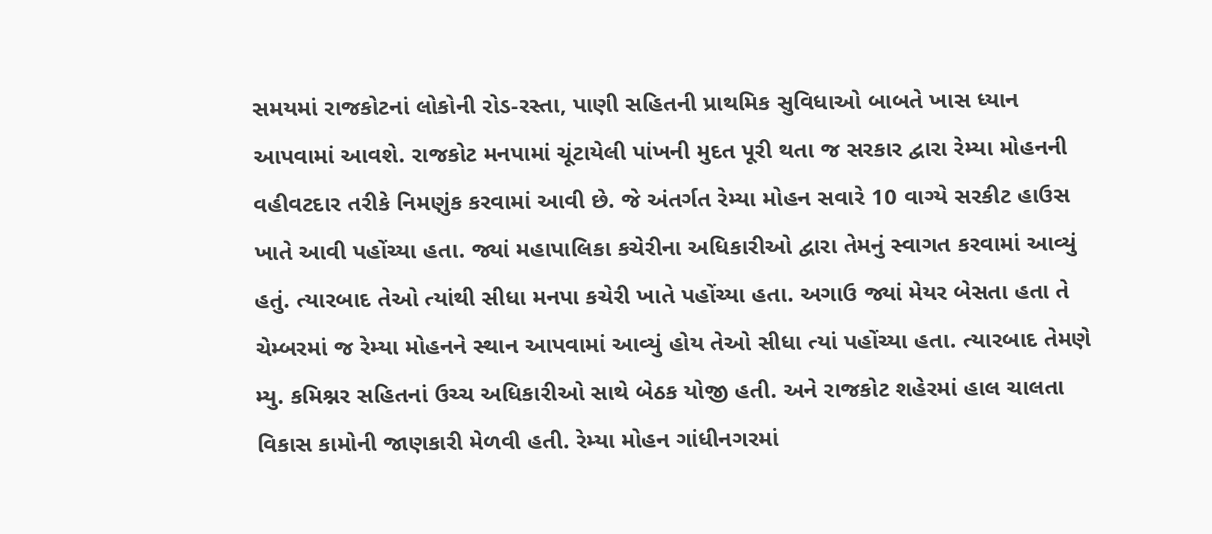સમયમાં રાજકોટનાં લોકોની રોડ-રસ્તા, પાણી સહિતની પ્રાથમિક સુવિધાઓ બાબતે ખાસ ધ્યાન આપવામાં આવશે. રાજકોટ મનપામાં ચૂંટાયેલી પાંખની મુદત પૂરી થતા જ સરકાર દ્વારા રેમ્યા મોહનની વહીવટદાર તરીકે નિમણુંક કરવામાં આવી છે. જે અંતર્ગત રેમ્યા મોહન સવારે 10 વાગ્યે સરકીટ હાઉસ ખાતે આવી પહોંચ્યા હતા. જ્યાં મહાપાલિકા કચેરીના અધિકારીઓ દ્વારા તેમનું સ્વાગત કરવામાં આવ્યું હતું. ત્યારબાદ તેઓ ત્યાંથી સીધા મનપા કચેરી ખાતે પહોંચ્યા હતા. અગાઉ જ્યાં મેયર બેસતા હતા તે ચેમ્બરમાં જ રેમ્યા મોહનને સ્થાન આપવામાં આવ્યું હોય તેઓ સીધા ત્યાં પહોંચ્યા હતા. ત્યારબાદ તેમણે મ્યુ. કમિશ્નર સહિતનાં ઉચ્ચ અધિકારીઓ સાથે બેઠક યોજી હતી. અને રાજકોટ શહેરમાં હાલ ચાલતા વિકાસ કામોની જાણકારી મેળવી હતી. રેમ્યા મોહન ગાંધીનગરમાં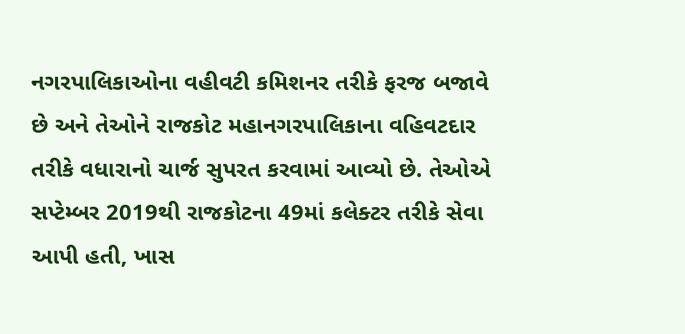નગરપાલિકાઓના વહીવટી કમિશનર તરીકે ફરજ બજાવે છે અને તેઓને રાજકોટ મહાનગરપાલિકાના વહિવટદાર તરીકે વધારાનો ચાર્જ સુપરત કરવામાં આવ્યો છે. તેઓએ સપ્ટેમ્બર 2019થી રાજકોટના 49માં કલેક્ટર તરીકે સેવા આપી હતી, ખાસ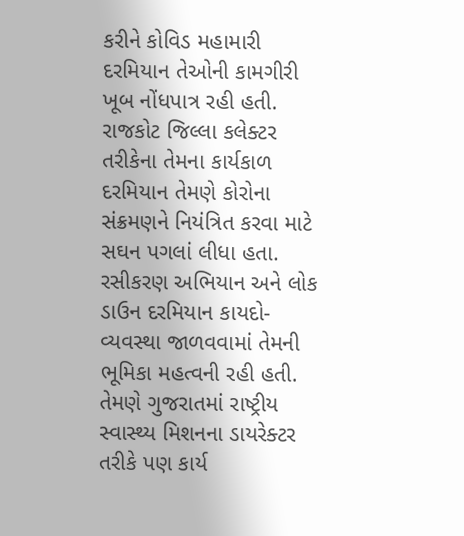કરીને કોવિડ મહામારી દરમિયાન તેઓની કામગીરી ખૂબ નોંધપાત્ર રહી હતી. રાજકોટ જિલ્લા કલેક્ટર તરીકેના તેમના કાર્યકાળ દરમિયાન તેમણે કોરોના સંક્રમણને નિયંત્રિત કરવા માટે સઘન પગલાં લીધા હતા. રસીકરણ અભિયાન અને લોક ડાઉન દરમિયાન કાયદો-વ્યવસ્થા જાળવવામાં તેમની ભૂમિકા મહત્વની રહી હતી. તેમણે ગુજરાતમાં રાષ્ટ્રીય સ્વાસ્થ્ય મિશનના ડાયરેક્ટર તરીકે પણ કાર્ય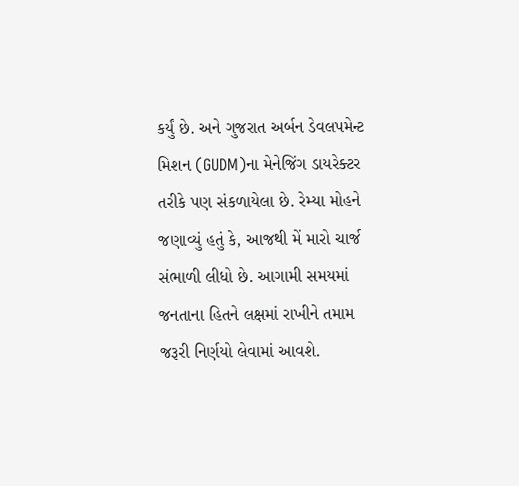કર્યું છે. અને ગુજરાત અર્બન ડેવલપમેન્ટ મિશન (GUDM)ના મેનેજિંગ ડાયરેક્ટર તરીકે પણ સંકળાયેલા છે. રેમ્યા મોહને જણાવ્યું હતું કે, આજથી મેં મારો ચાર્જ સંભાળી લીધો છે. આગામી સમયમાં જનતાના હિતને લક્ષમાં રાખીને તમામ જરૂરી નિર્ણયો લેવામાં આવશે.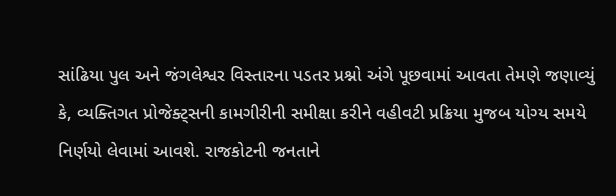સાંઢિયા પુલ અને જંગલેશ્વર વિસ્તારના પડતર પ્રશ્નો અંગે પૂછવામાં આવતા તેમણે જણાવ્યું કે, વ્યક્તિગત પ્રોજેક્ટ્સની કામગીરીની સમીક્ષા કરીને વહીવટી પ્રક્રિયા મુજબ યોગ્ય સમયે નિર્ણયો લેવામાં આવશે. રાજકોટની જનતાને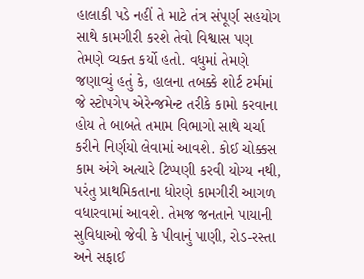હાલાકી પડે નહીં તે માટે તંત્ર સંપૂર્ણ સહયોગ સાથે કામગીરી કરશે તેવો વિશ્વાસ પણ તેમણે વ્યક્ત કર્યો હતો. વધુમાં તેમણે જણાવ્યું હતું કે, હાલના તબક્કે શોર્ટ ટર્મમાં જે સ્ટોપગેપ એરેન્જમેન્ટ તરીકે કામો કરવાના હોય તે બાબતે તમામ વિભાગો સાથે ચર્ચા કરીને નિર્ણયો લેવામાં આવશે. કોઈ ચોક્કસ કામ અંગે અત્યારે ટિપ્પણી કરવી યોગ્ય નથી, પરંતુ પ્રાથમિકતાના ધોરણે કામગીરી આગળ વધારવામાં આવશે. તેમજ જનતાને પાયાની સુવિધાઓ જેવી કે પીવાનું પાણી, રોડ-રસ્તા અને સફાઈ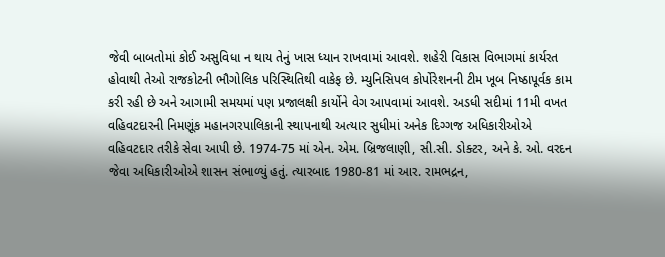જેવી બાબતોમાં કોઈ અસુવિધા ન થાય તેનું ખાસ ધ્યાન રાખવામાં આવશે. શહેરી વિકાસ વિભાગમાં કાર્યરત હોવાથી તેઓ રાજકોટની ભૌગોલિક પરિસ્થિતિથી વાકેફ છે. મ્યુનિસિપલ કોર્પોરેશનની ટીમ ખૂબ નિષ્ઠાપૂર્વક કામ કરી રહી છે અને આગામી સમયમાં પણ પ્રજાલક્ષી કાર્યોને વેગ આપવામાં આવશે. અડધી સદીમાં 11મી વખત વહિવટદારની નિમણૂંક મહાનગરપાલિકાની સ્થાપનાથી અત્યાર સુધીમાં અનેક દિગ્ગજ અધિકારીઓએ વહિવટદાર તરીકે સેવા આપી છે. 1974-75 માં એન. એમ. બ્રિજલાણી, સી.સી. ડોક્ટર, અને કે. ઓ. વરદન જેવા અધિકારીઓએ શાસન સંભાળ્યું હતું. ત્યારબાદ 1980-81 માં આર. રામભદ્રન,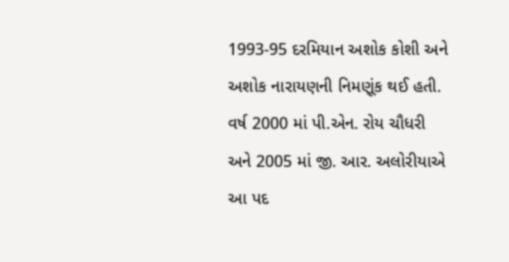1993-95 દરમિયાન અશોક કોશી અને અશોક નારાયણની નિમણૂંક થઈ હતી. વર્ષ 2000 માં પી.એન. રોય ચૌધરી અને 2005 માં જી. આર. અલોરીયાએ આ પદ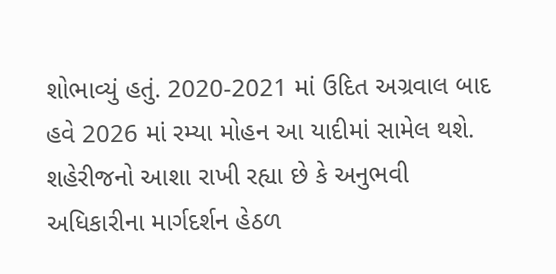શોભાવ્યું હતું. 2020-2021 માં ઉદિત અગ્રવાલ બાદ હવે 2026 માં રમ્યા મોહન આ યાદીમાં સામેલ થશે. શહેરીજનો આશા રાખી રહ્યા છે કે અનુભવી અધિકારીના માર્ગદર્શન હેઠળ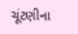ચૂંટણીના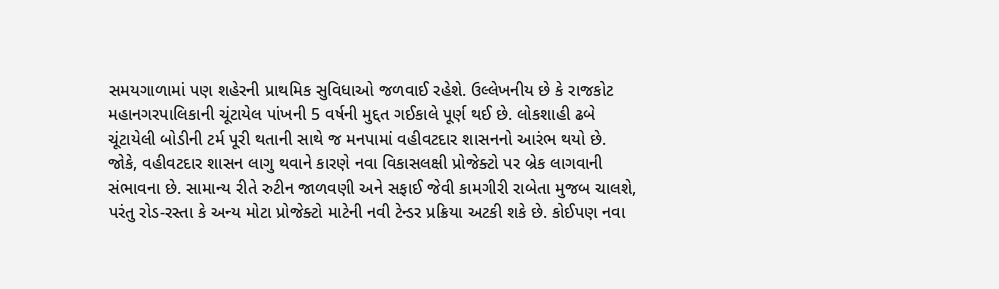સમયગાળામાં પણ શહેરની પ્રાથમિક સુવિધાઓ જળવાઈ રહેશે. ઉલ્લેખનીય છે કે રાજકોટ મહાનગરપાલિકાની ચૂંટાયેલ પાંખની 5 વર્ષની મુદ્દત ગઈકાલે પૂર્ણ થઈ છે. લોકશાહી ઢબે ચૂંટાયેલી બોડીની ટર્મ પૂરી થતાની સાથે જ મનપામાં વહીવટદાર શાસનનો આરંભ થયો છે. જોકે, વહીવટદાર શાસન લાગુ થવાને કારણે નવા વિકાસલક્ષી પ્રોજેક્ટો પર બ્રેક લાગવાની સંભાવના છે. સામાન્ય રીતે રુટીન જાળવણી અને સફાઈ જેવી કામગીરી રાબેતા મુજબ ચાલશે, પરંતુ રોડ-રસ્તા કે અન્ય મોટા પ્રોજેક્ટો માટેની નવી ટેન્ડર પ્રક્રિયા અટકી શકે છે. કોઈપણ નવા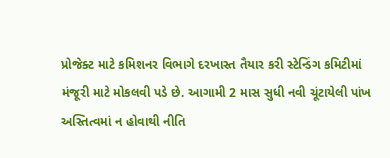પ્રોજેક્ટ માટે કમિશનર વિભાગે દરખાસ્ત તૈયાર કરી સ્ટેન્ડિંગ કમિટીમાં મંજૂરી માટે મોકલવી પડે છે. આગામી 2 માસ સુધી નવી ચૂંટાયેલી પાંખ અસ્તિત્વમાં ન હોવાથી નીતિ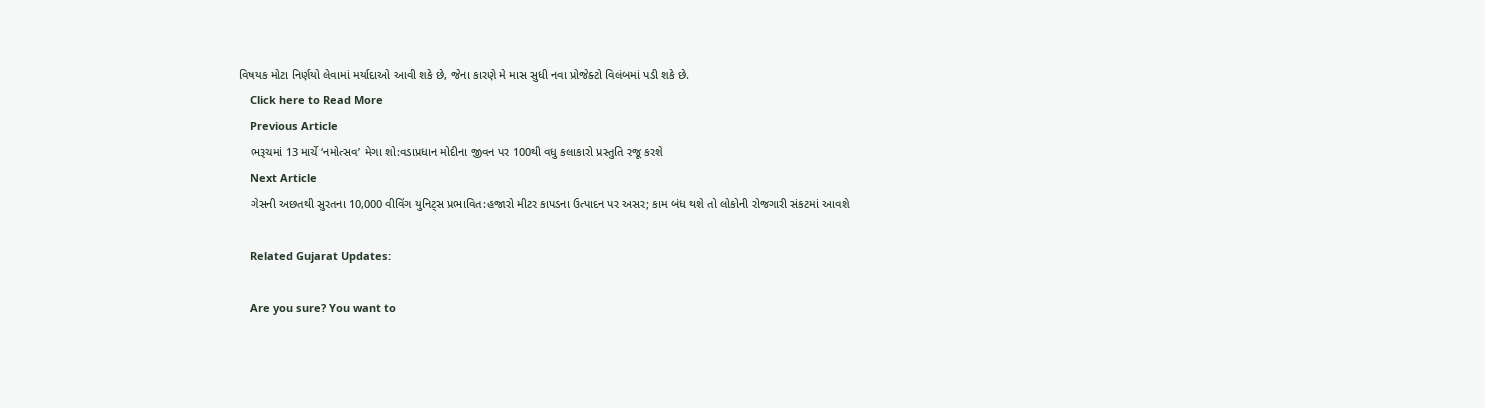વિષયક મોટા નિર્ણયો લેવામાં મર્યાદાઓ આવી શકે છે, જેના કારણે મે માસ સુધી નવા પ્રોજેક્ટો વિલંબમાં પડી શકે છે.
    Click here to Read More
    Previous Article
    ભરૂચમાં 13 માર્ચે ‘નમોત્સવ’ મેગા શો:વડાપ્રધાન મોદીના જીવન પર 100થી વધુ કલાકારો પ્રસ્તુતિ રજૂ કરશે
    Next Article
    ગેસની અછતથી સુરતના 10,000 વીવિંગ યુનિટ્સ પ્રભાવિત:હજારો મીટર કાપડના ઉત્પાદન પર અસર; કામ બંધ થશે તો લોકોની રોજગારી સંકટમાં આવશે

    Related Gujarat Updates:

    Are you sure? You want to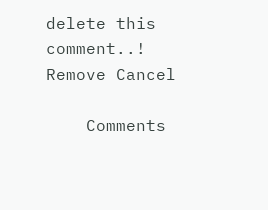delete this comment..! Remove Cancel

    Comments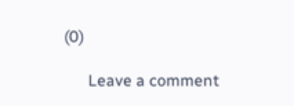(0)

      Leave a comment